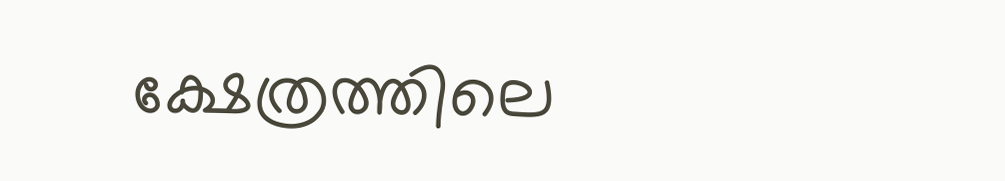ക്ഷേത്രത്തിലെ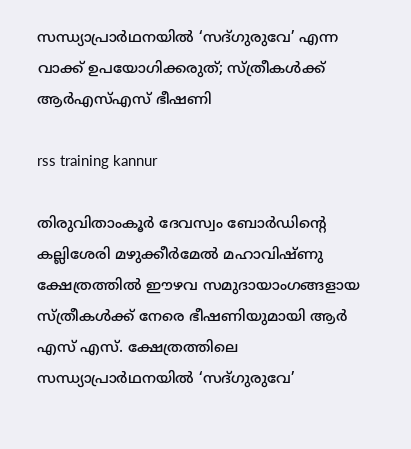സന്ധ്യാപ്രാര്‍ഥനയില്‍ ‘സദ്ഗുരുവേ’ എന്ന വാക്ക് ഉപയോഗിക്കരുത്; സ്ത്രീകള്‍ക്ക് ആര്‍എസ്എസ് ഭീഷണി

rss training kannur

തിരുവിതാംകൂര്‍ ദേവസ്വം ബോര്‍ഡിന്റെ കല്ലിശേരി മഴുക്കീര്‍മേല്‍ മഹാവിഷ്ണു ക്ഷേത്രത്തില്‍ ഈഴവ സമുദായാംഗങ്ങളായ സ്ത്രീകള്‍ക്ക് നേരെ ഭീഷണിയുമായി ആര്‍ എസ് എസ്. ക്ഷേത്രത്തിലെ സന്ധ്യാപ്രാര്‍ഥനയില്‍ ‘സദ്ഗുരുവേ’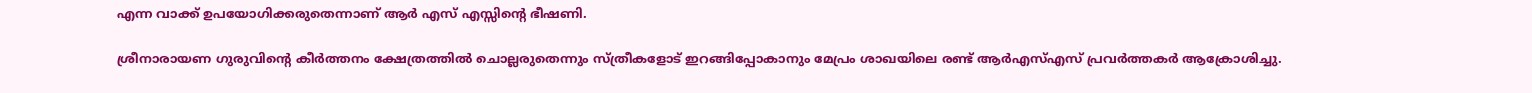എന്ന വാക്ക് ഉപയോഗിക്കരുതെന്നാണ് ആര്‍ എസ് എസ്സിന്റെ ഭീഷണി.

ശ്രീനാരായണ ഗുരുവിന്റെ കീര്‍ത്തനം ക്ഷേത്രത്തില്‍ ചൊല്ലരുതെന്നും സ്ത്രീകളോട് ഇറങ്ങിപ്പോകാനും മേപ്രം ശാഖയിലെ രണ്ട് ആര്‍എസ്എസ് പ്രവര്‍ത്തകര്‍ ആക്രോശിച്ചു.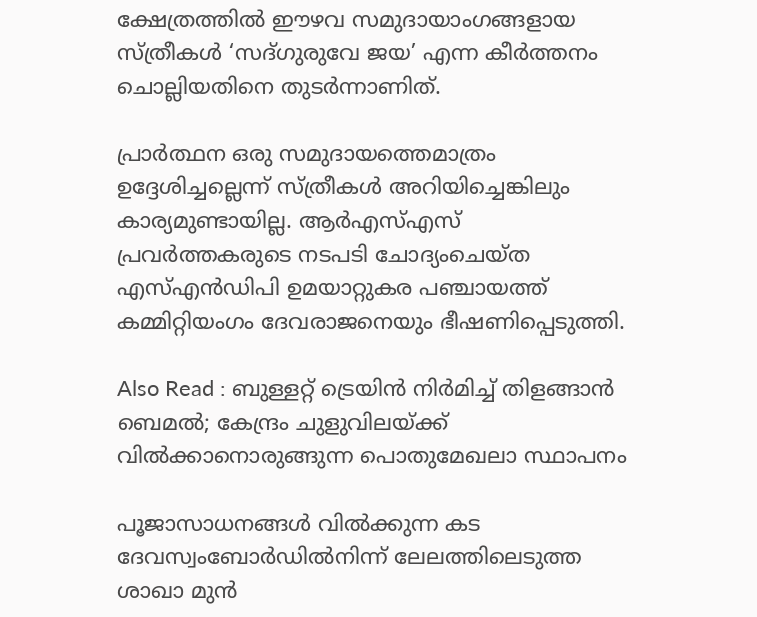ക്ഷേത്രത്തില്‍ ഈഴവ സമുദായാംഗങ്ങളായ സ്ത്രീകള്‍ ‘സദ്ഗുരുവേ ജയ’ എന്ന കീര്‍ത്തനം ചൊല്ലിയതിനെ തുടര്‍ന്നാണിത്.

പ്രാര്‍ത്ഥന ഒരു സമുദായത്തെമാത്രം ഉദ്ദേശിച്ചല്ലെന്ന് സ്ത്രീകള്‍ അറിയിച്ചെങ്കിലും കാര്യമുണ്ടായില്ല. ആര്‍എസ്എസ് പ്രവര്‍ത്തകരുടെ നടപടി ചോദ്യംചെയ്ത എസ്എന്‍ഡിപി ഉമയാറ്റുകര പഞ്ചായത്ത് കമ്മിറ്റിയംഗം ദേവരാജനെയും ഭീഷണിപ്പെടുത്തി.

Also Read : ബുള്ളറ്റ് ട്രെയിന്‍ നിര്‍മിച്ച് തിളങ്ങാന്‍ ബെമല്‍; കേന്ദ്രം ചുളുവിലയ്ക്ക് വില്‍ക്കാനൊരുങ്ങുന്ന പൊതുമേഖലാ സ്ഥാപനം

പൂജാസാധനങ്ങള്‍ വില്‍ക്കുന്ന കട ദേവസ്വംബോര്‍ഡില്‍നിന്ന് ലേലത്തിലെടുത്ത ശാഖാ മുന്‍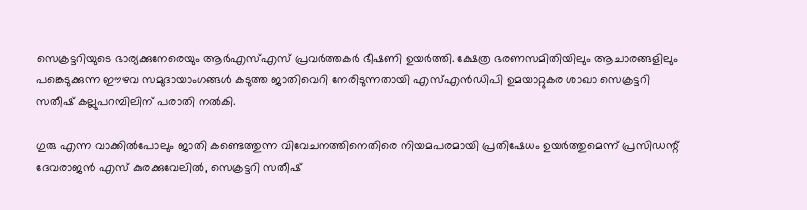സെക്രട്ടറിയുടെ ഭാര്യക്കുനേരെയും ആര്‍എസ്എസ് പ്രവര്‍ത്തകര്‍ ഭീഷണി ഉയര്‍ത്തി. ക്ഷേത്ര ഭരണസമിതിയിലും ആചാരങ്ങളിലും പങ്കെടുക്കുന്ന ഈഴവ സമുദായാംഗങ്ങള്‍ കടുത്ത ജാതിവെറി നേരിടുന്നതായി എസ്എന്‍ഡിപി ഉമയാറ്റുകര ശാഖാ സെക്രട്ടറി സതീഷ് കല്ലുപറമ്പിലിന് പരാതി നല്‍കി.

ഗുരു എന്ന വാക്കില്‍പോലും ജാതി കണ്ടെത്തുന്ന വിവേചനത്തിനെതിരെ നിയമപരമായി പ്രതിഷേധം ഉയര്‍ത്തുമെന്ന് പ്രസിഡന്റ് ദേവരാജന്‍ എസ് കുരക്കുവേലില്‍, സെക്രട്ടറി സതീഷ്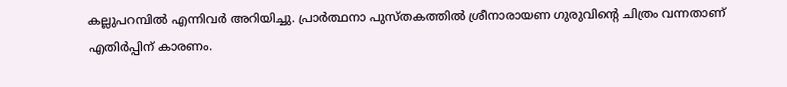കല്ലുപറമ്പില്‍ എന്നിവര്‍ അറിയിച്ചു. പ്രാര്‍ത്ഥനാ പുസ്തകത്തില്‍ ശ്രീനാരായണ ഗുരുവിന്റെ ചിത്രം വന്നതാണ് എതിര്‍പ്പിന് കാരണം.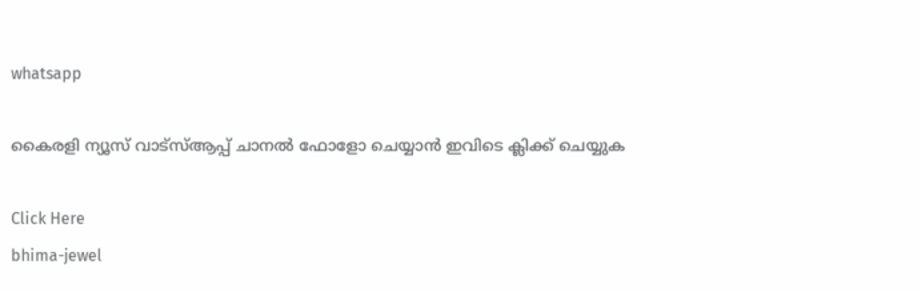whatsapp

കൈരളി ന്യൂസ് വാട്‌സ്ആപ്പ് ചാനല്‍ ഫോളോ ചെയ്യാന്‍ ഇവിടെ ക്ലിക്ക് ചെയ്യുക

Click Here
bhima-jewel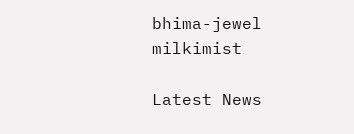bhima-jewel
milkimist

Latest News